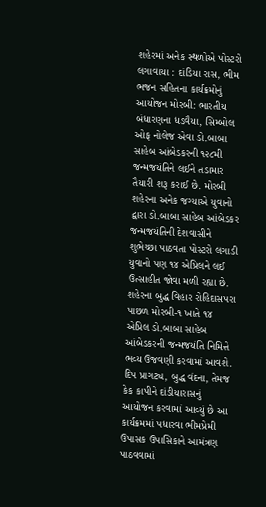શહેરમાં અનેક સ્થળોએ પોસ્ટરો લગાવાયા : દાંડિયા રાસ, ભીમ ભજન સહિતના કાર્યક્રમોનું આયોજન મોરબી: ભારતીય બંધારણના ધડવૈયા, સિમ્બોલ ઓફ નોલેજ એવા ડો.બાબા સાહેબ આંબેડકરની ૧૨૮મી જન્મજયંતિને લઈને તડામાર તૈયારી શરૂ કરાઈ છે. મોરબી શહેરના અનેક જગ્યાએ યુવાનો દ્વારા ડો.બાબા સાહેબ આંબેડકર જન્મજયંતિની દેશવાસીને શુભેચ્છા પાઠવતા પોસ્ટરો લગાડી યુવાનો પણ ૧૪ એપ્રિલને લઈ ઉત્સાહીત જોવા મળી રહ્યા છે. શહેરના બુદ્ધ વિહાર રોહિદાસપરા પાછળ મોરબી-૧ ખાતે ૧૪ એપ્રિલ ડો.બાબા સાહેબ આંબેડકરની જન્મજયંતિ નિમિત્તે ભવ્ય ઉજવણી કરવામાં આવશે. દિપ પ્રાગટ્ય, બુદ્ધ વંદના, તેમજ કેક કાપીને દાંડીયારાસનું આયોજન કરવામાં આવ્યું છે આ કાર્યક્રમમાં પધારવા ભીમપ્રેમી ઉપાસક ઉપાસિકાને આમંત્રણ પાઠવવામાં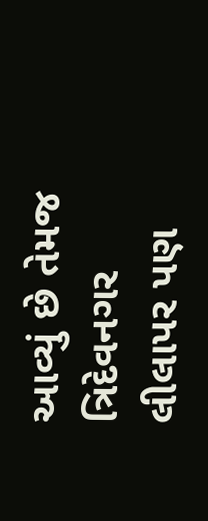આવ્યું છે તેમજ ત્રિદેવનગર લીલાપર પણ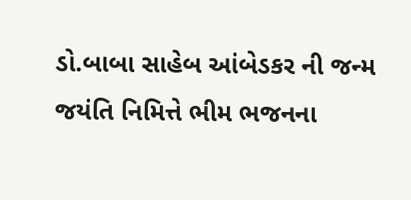ડો.બાબા સાહેબ આંબેડકર ની જન્મ જયંતિ નિમિત્તે ભીમ ભજનના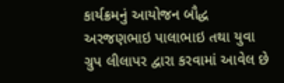કાર્યક્રમનું આયોજન બૌદ્ધ અરજણભાઇ પાલાભાઇ તથા યુવા ગ્રુપ લીલાપર દ્વારા કરવામાં આવેલ છે